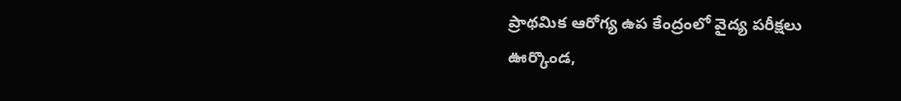ప్రాథమిక ఆరోగ్య ఉప కేంద్రంలో వైద్య పరీక్షలు
ఊర్కొండ,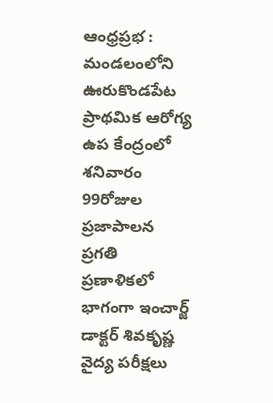ఆంధ్రప్రభ : మండలంలోని ఊరుకొండపేట ప్రాథమిక ఆరోగ్య ఉప కేంద్రంలో శనివారం 99రోజుల ప్రజాపాలన ప్రగతి ప్రణాళికలో భాగంగా ఇంచార్జ్ డాక్టర్ శివకృష్ణ వైద్య పరీక్షలు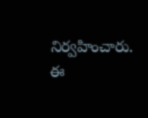నిర్వహించారు. ఈ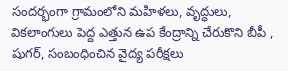సందర్భంగా గ్రామంలోని మహిళలు, వృద్ధులు, వికలాంగులు పెద్ద ఎత్తున ఉప కేంద్రాన్ని చేరుకొని బీపీ , షుగర్, సంబంధించిన వైద్య పరీక్షలు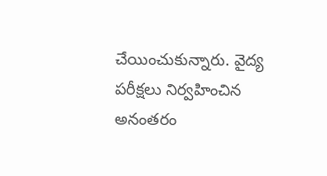చేయించుకున్నారు. వైద్య పరీక్షలు నిర్వహించిన అనంతరం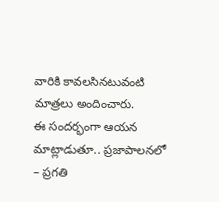వారికి కావలసినటువంటి మాత్రలు అందించారు.
ఈ సందర్భంగా ఆయన మాట్లాడుతూ.. ప్రజాపాలనలో – ప్రగతి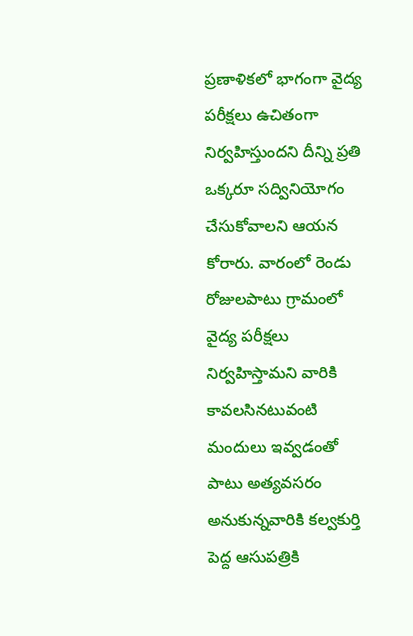ప్రణాళికలో భాగంగా వైద్య పరీక్షలు ఉచితంగా నిర్వహిస్తుందని దీన్ని ప్రతి ఒక్కరూ సద్వినియోగం చేసుకోవాలని ఆయన కోరారు. వారంలో రెండు రోజులపాటు గ్రామంలో వైద్య పరీక్షలు నిర్వహిస్తామని వారికి కావలసినటువంటి మందులు ఇవ్వడంతో పాటు అత్యవసరం అనుకున్నవారికి కల్వకుర్తి పెద్ద ఆసుపత్రికి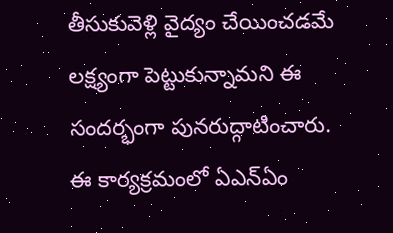తీసుకువెళ్లి వైద్యం చేయించడమే లక్ష్యంగా పెట్టుకున్నామని ఈ సందర్భంగా పునరుద్గాటించారు. ఈ కార్యక్రమంలో ఏఎన్ఏం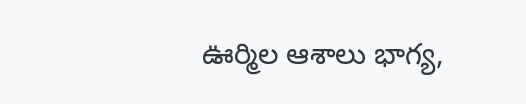ఊర్మిల ఆశాలు భాగ్య,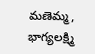మణెమ్మ, భాగ్యలక్ష్మి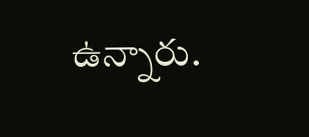ఉన్నారు.